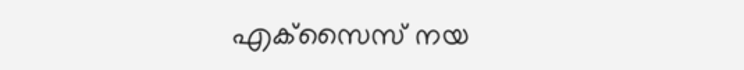എക്‌സൈസ് നയ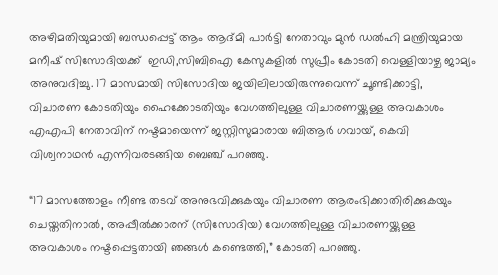അഴിമതിയുമായി ബന്ധപ്പെട്ട് ആം ആദ്മി പാർട്ടി നേതാവും മുൻ ഡൽഹി മന്ത്രിയുമായ മനീഷ് സിസോദിയക്ക്  ഇഡി,സിബിഐ കേസുകളിൽ സുപ്രീം കോടതി വെള്ളിയാഴ്ച ജാമ്യം അനുവദിച്ചു. 17 മാസമായി സിസോദിയ ജയിലിലായിരുന്നുവെന്ന് ചൂണ്ടിക്കാട്ടി, വിചാരണ കോടതിയും ഹൈക്കോടതിയും വേഗത്തിലുള്ള വിചാരണയ്ക്കുള്ള അവകാശം എഎപി നേതാവിന് നഷ്ടമായെന്ന് ജസ്റ്റിസുമാരായ ബിആർ ഗവായ്, കെവി വിശ്വനാഥൻ എന്നിവരടങ്ങിയ ബെഞ്ച് പറഞ്ഞു.

“17 മാസത്തോളം നീണ്ട തടവ് അനുഭവിക്കുകയും വിചാരണ ആരംഭിക്കാതിരിക്കുകയും ചെയ്തതിനാൽ, അപ്പീൽക്കാരന് (സിസോദിയ) വേഗത്തിലുള്ള വിചാരണയ്ക്കുള്ള അവകാശം നഷ്ടപ്പെട്ടതായി ഞങ്ങൾ കണ്ടെത്തി,” കോടതി പറഞ്ഞു.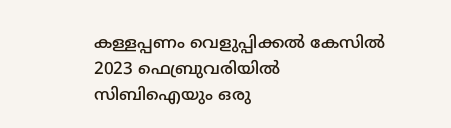കള്ളപ്പണം വെളുപ്പിക്കൽ കേസിൽ 2023 ഫെബ്രുവരിയിൽ സിബിഐയും ഒരു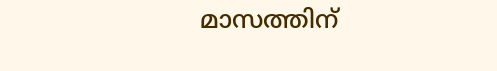മാസത്തിന്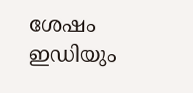ശേഷം ഇഡിയും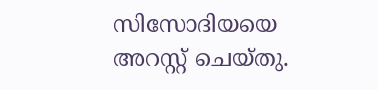സിസോദിയയെ അറസ്റ്റ് ചെയ്തു.